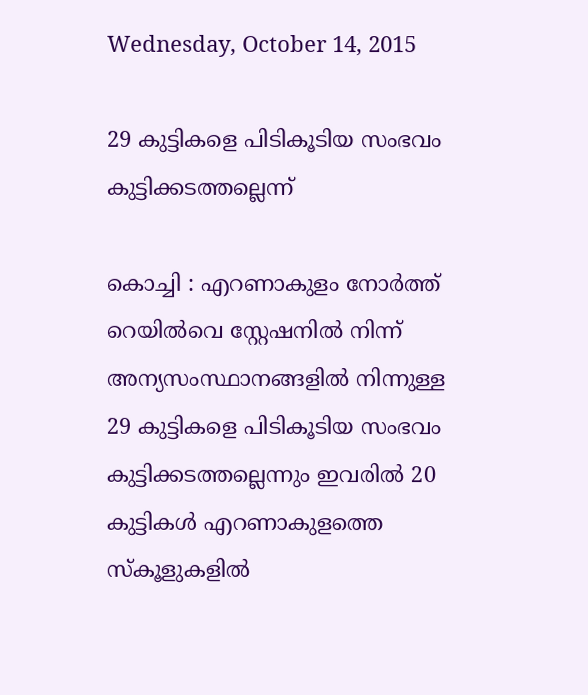Wednesday, October 14, 2015

29 കുട്ടികളെ പിടികൂടിയ സംഭവം കുട്ടിക്കടത്തല്ലെന്ന്

കൊച്ചി : എറണാകുളം നോർത്ത് റെയിൽവെ സ്റ്റേഷനിൽ നിന്ന് അന്യസംസ്ഥാനങ്ങളിൽ നിന്നുള്ള 29 കുട്ടികളെ പിടികൂടിയ സംഭവം കുട്ടിക്കടത്തല്ലെന്നും ഇവരിൽ 20 കുട്ടികൾ എറണാകുളത്തെ സ്കൂളുകളിൽ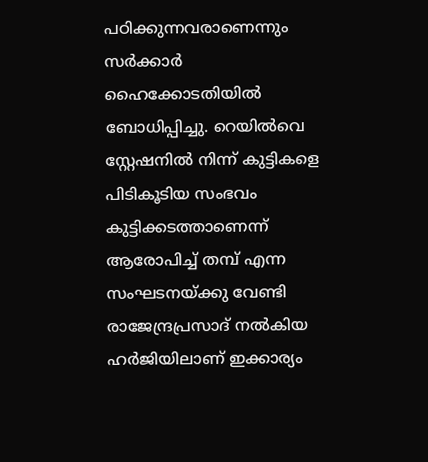പഠിക്കുന്നവരാണെന്നും സർക്കാർ ഹൈക്കോടതിയിൽ ബോധിപ്പിച്ചു. റെയിൽവെ സ്റ്റേഷനിൽ നിന്ന് കുട്ടികളെ പിടികൂടിയ സംഭവം കുട്ടിക്കടത്താണെന്ന് ആരോപിച്ച് തമ്പ് എന്ന സംഘടനയ്ക്കു വേണ്ടി രാജേന്ദ്രപ്രസാദ് നൽകിയ ഹർജിയിലാണ് ഇക്കാര്യം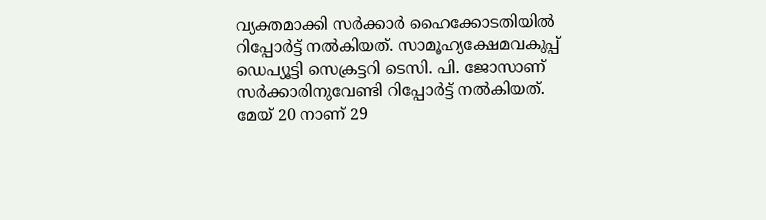വ്യക്തമാക്കി സർക്കാർ ഹൈക്കോടതിയിൽ റിപ്പോർട്ട് നൽകിയത്. സാമൂഹ്യക്ഷേമവകുപ്പ് ഡെപ്യൂട്ടി സെക്രട്ടറി ടെസി. പി. ജോസാണ് സർക്കാരിനുവേണ്ടി റിപ്പോർട്ട് നൽകിയത്.
മേയ് 20 നാണ് 29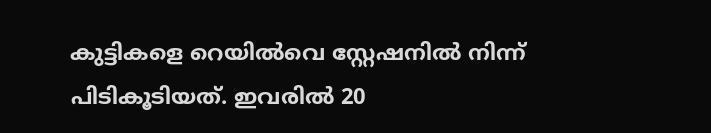കുട്ടികളെ റെയിൽവെ സ്റ്റേഷനിൽ നിന്ന് പിടികൂടിയത്. ഇവരിൽ 20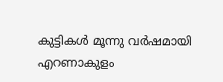കുട്ടികൾ മൂന്നു വർഷമായി എറണാകുളം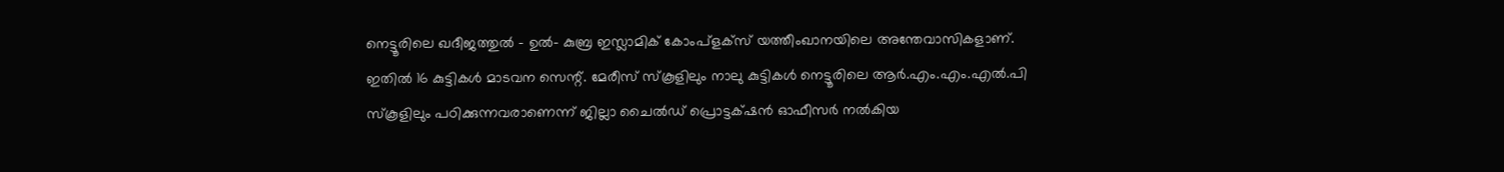നെട്ടൂരിലെ ഖദീജത്തുൽ - ഉൽ- കുബ്ര ഇസ്ലാമിക് കോംപ്ളക്സ് യത്തീംഖാനയിലെ അന്തേവാസികളാണ്. ഇതിൽ 16 കുട്ടികൾ മാടവന സെന്റ്. മേരീസ് സ്കൂളിലും നാലു കുട്ടികൾ നെട്ടൂരിലെ ആർ.എം.എം.എൽ.പി സ്കൂളിലും പഠിക്കുന്നവരാണെന്ന് ജില്ലാ ചൈൽഡ് പ്രൊട്ടക്‌ഷൻ ഓഫീസർ നൽകിയ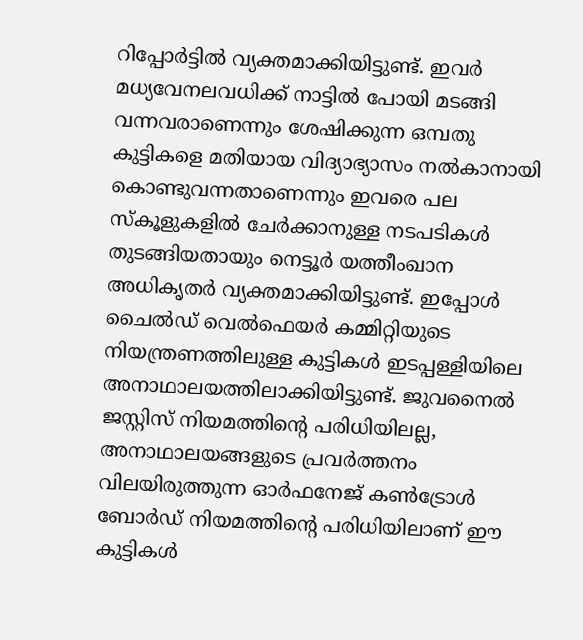റിപ്പോർട്ടിൽ വ്യക്തമാക്കിയിട്ടുണ്ട്. ഇവർ മധ്യവേനലവധിക്ക് നാട്ടിൽ പോയി മടങ്ങി വന്നവരാണെന്നും ശേഷിക്കുന്ന ഒമ്പതു കുട്ടികളെ മതിയായ വിദ്യാഭ്യാസം നൽകാനായി കൊണ്ടുവന്നതാണെന്നും ഇവരെ പല സ്കൂളുകളിൽ ചേർക്കാനുള്ള നടപടികൾ തുടങ്ങിയതായും നെട്ടൂർ യത്തീംഖാന അധികൃതർ വ്യക്തമാക്കിയിട്ടുണ്ട്. ഇപ്പോൾ ചൈൽഡ് വെൽഫെയർ കമ്മിറ്റിയുടെ നിയന്ത്രണത്തിലുള്ള കുട്ടികൾ ഇടപ്പള്ളിയിലെ അനാഥാലയത്തിലാക്കിയിട്ടുണ്ട്. ജുവനൈൽ ജസ്റ്റിസ് നിയമത്തിന്റെ പരിധിയിലല്ല, അനാഥാലയങ്ങളുടെ പ്രവർത്തനം വിലയിരുത്തുന്ന ഓർഫനേജ് കൺട്രോൾ ബോർഡ് നിയമത്തിന്റെ പരിധിയിലാണ് ഈ കുട്ടികൾ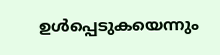ഉൾപ്പെടുകയെന്നും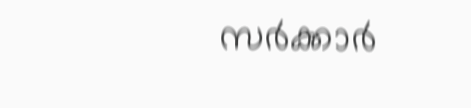സർക്കാർ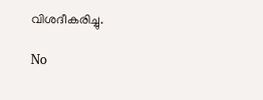വിശദീകരിച്ചു.

No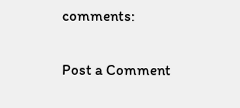comments:

Post a Comment